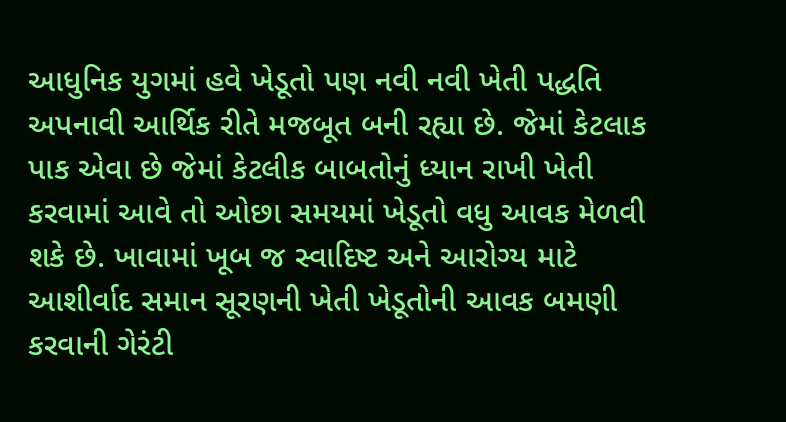આધુનિક યુગમાં હવે ખેડૂતો પણ નવી નવી ખેતી પદ્ધતિ અપનાવી આર્થિક રીતે મજબૂત બની રહ્યા છે. જેમાં કેટલાક પાક એવા છે જેમાં કેટલીક બાબતોનું ધ્યાન રાખી ખેતી કરવામાં આવે તો ઓછા સમયમાં ખેડૂતો વધુ આવક મેળવી શકે છે. ખાવામાં ખૂબ જ સ્વાદિષ્ટ અને આરોગ્ય માટે આશીર્વાદ સમાન સૂરણની ખેતી ખેડૂતોની આવક બમણી કરવાની ગેરંટી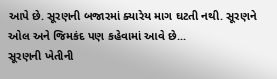આપે છે. સૂરણની બજારમાં ક્યારેય માગ ઘટતી નથી. સૂરણને ઓલ અને જિમકંદ પણ કહેવામાં આવે છે...
સૂરણની ખેતીની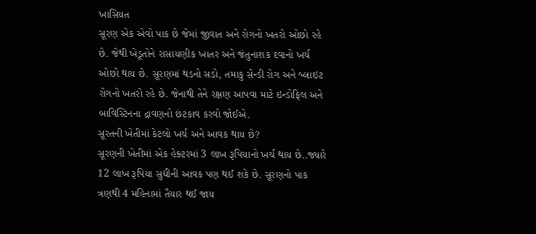ખાસિયત
સૂરણ એક એવો પાક છે જેમાં જીવાત અને રોગનો ખતરો ઓછો રહે છે. જેથી ખેડૂતોને રાસાયણીક ખાતર અને જંતુનાશક દવાનો ખર્ચ ઓછો થાય છે. સૂરણમાં થડનો સડો, તમાકુ સેન્ડી રોગ અને બ્લાઇટ રોગનો ખતરો રહે છે. જેનાથી તેને રક્ષણ આપવા માટે ઇન્ડોફિલ અને બાવિસ્ટિનના દ્રાવણનો છંટકાવ કરવો જોઈએ.
સૂરતની ખેતીમાં કેટલો ખર્ચ અને આવક થાય છે?
સૂરણની ખેતીમાં એક હેક્ટરમાં 3 લાખ રૂપિયાનો ખર્ચ થાય છે..જ્યારે 12 લાખ રૂપિયા સુધીની આવક પણ થઈ શકે છે. સૂરણનો પાક ત્રણથી 4 મહિનામાં તૈયાર થઈ જાય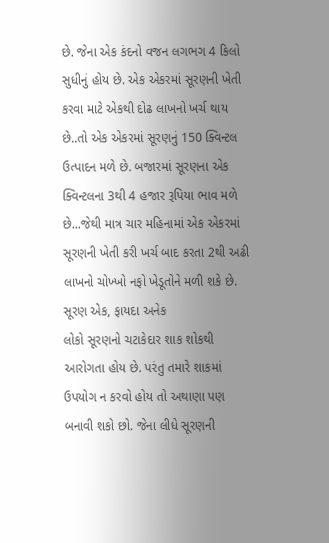છે. જેના એક કંદનો વજન લગભગ 4 કિલો સુધીનું હોય છે. એક એકરમાં સૂરણની ખેતી કરવા માટે એકથી દોઢ લાખનો ખર્ચ થાય છે..તો એક એકરમાં સૂરણનું 150 ક્વિન્ટલ ઉત્પાદન મળે છે. બજારમાં સૂરણના એક ક્વિન્ટલના 3થી 4 હજાર રૂપિયા ભાવ મળે છે...જેથી માત્ર ચાર મહિનામાં એક એકરમાં સૂરણની ખેતી કરી ખર્ચ બાદ કરતા 2થી અઢી લાખનો ચોખ્ખો નફો ખેડૂતોને મળી શકે છે.
સૂરણ એક, ફાયદા અનેક
લોકો સૂરણનો ચટાકેદાર શાક શોકથી આરોગતા હોય છે. પરંતુ તમારે શાકમાં ઉપયોગ ન કરવો હોય તો અથાણા પણ બનાવી શકો છો. જેના લીધે સૂરણની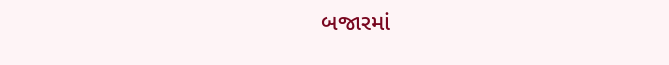બજારમાં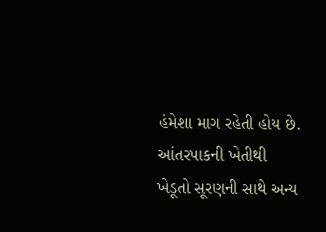હંમેશા માગ રહેતી હોય છે. આંતરપાકની ખેતીથી ખેડૂતો સૂરણની સાથે અન્ય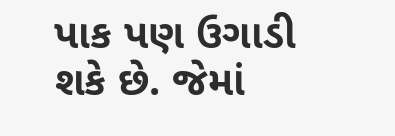પાક પણ ઉગાડી શકે છે. જેમાં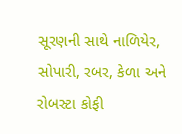સૂરણની સાથે નાળિયેર, સોપારી, રબર, કેળા અને રોબસ્ટા કોફી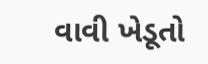વાવી ખેડૂતો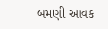બમણી આવક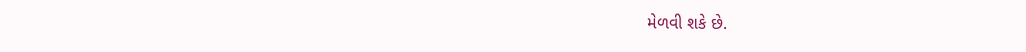મેળવી શકે છે.